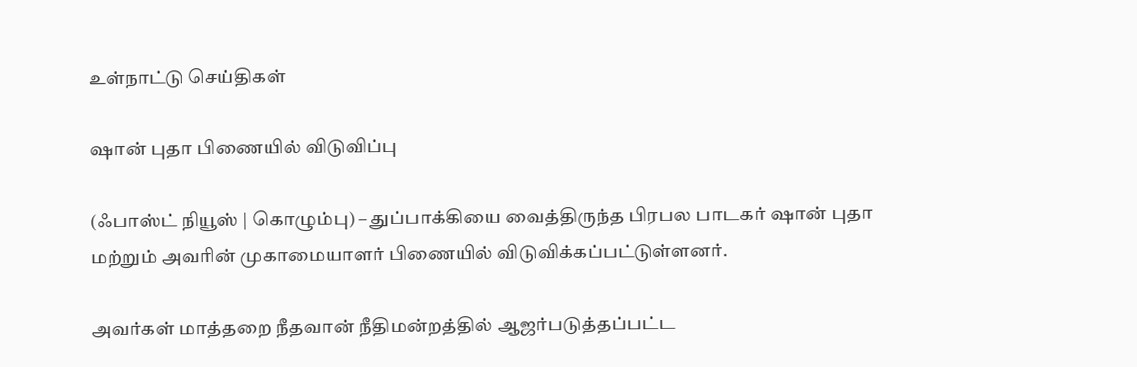உள்நாட்டு செய்திகள்

ஷான் புதா பிணையில் விடுவிப்பு

(ஃபாஸ்ட் நியூஸ் | கொழும்பு) – துப்பாக்கியை வைத்திருந்த பிரபல பாடகர் ஷான் புதா மற்றும் அவரின் முகாமையாளர் பிணையில் விடுவிக்கப்பட்டுள்ளனர்.

அவர்கள் மாத்தறை நீதவான் நீதிமன்றத்தில் ஆஜர்படுத்தப்பட்ட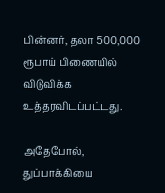பின்னர், தலா 500,000 ரூபாய் பிணையில் விடுவிக்க உத்தரவிடப்பட்டது.

அதேபோல், துப்பாக்கியை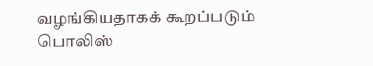வழங்கியதாகக் கூறப்படும் பொலிஸ்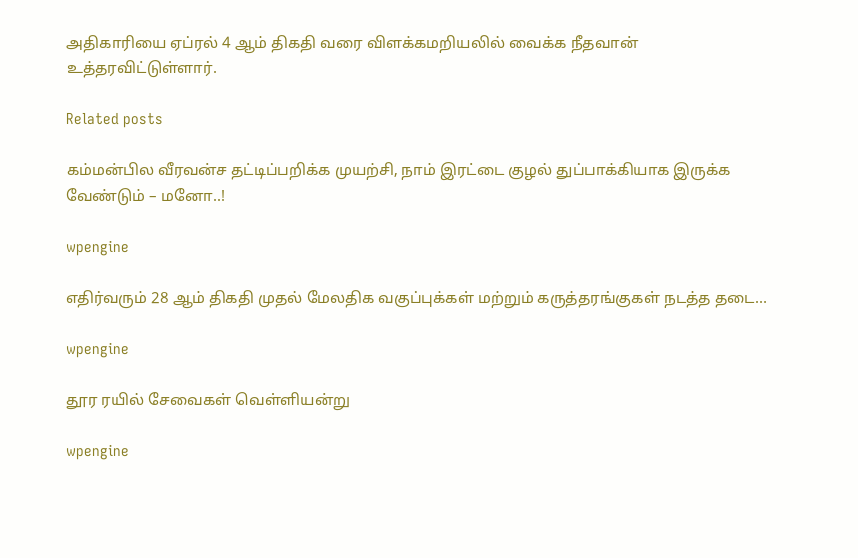அதிகாரியை ஏப்ரல் 4 ஆம் திகதி வரை விளக்கமறியலில் வைக்க நீதவான் உத்தரவிட்டுள்ளார்.

Related posts

கம்மன்பில வீரவன்ச தட்டிப்பறிக்க முயற்சி, நாம் இரட்டை குழல் துப்பாக்கியாக இருக்க வேண்டும் – மனோ..!

wpengine

எதிர்வரும் 28 ஆம் திகதி முதல் மேலதிக வகுப்புக்கள் மற்றும் கருத்தரங்குகள் நடத்த தடை…

wpengine

தூர ரயில் சேவைகள் வெள்ளியன்று

wpengine